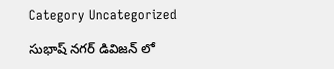Category Uncategorized

సుభాష్ నగర్ డివిజన్ లో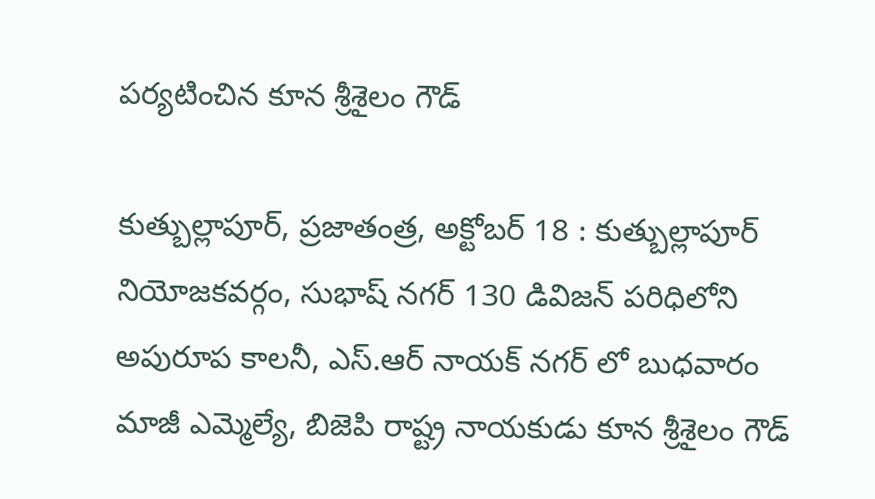పర్యటించిన కూన శ్రీశైలం గౌడ్

కుత్బుల్లాపూర్, ప్రజాతంత్ర, అక్టోబర్ 18 : కుత్బుల్లాపూర్ నియోజకవర్గం, సుభాష్ నగర్ 130 డివిజన్ పరిధిలోని అపురూప కాలనీ, ఎస్.ఆర్ నాయక్ నగర్ లో బుధవారం మాజీ ఎమ్మెల్యే, బిజెపి రాష్ట్ర నాయకుడు కూన శ్రీశైలం గౌడ్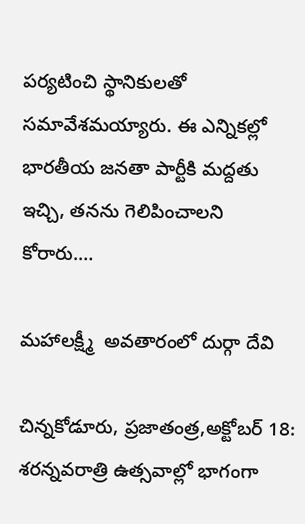పర్యటించి స్థానికులతో సమావేశమయ్యారు. ఈ ఎన్నికల్లో భారతీయ జనతా పార్టీకి మద్దతు ఇచ్చి, తనను గెలిపించాలని కోరారు.…

మహాలక్ష్మీ  అవతారంలో దుర్గా దేవి

చిన్నకోడూరు, ప్రజాతంత్ర,అక్టోబర్ 18: శరన్నవరాత్రి ఉత్సవాల్లో భాగంగా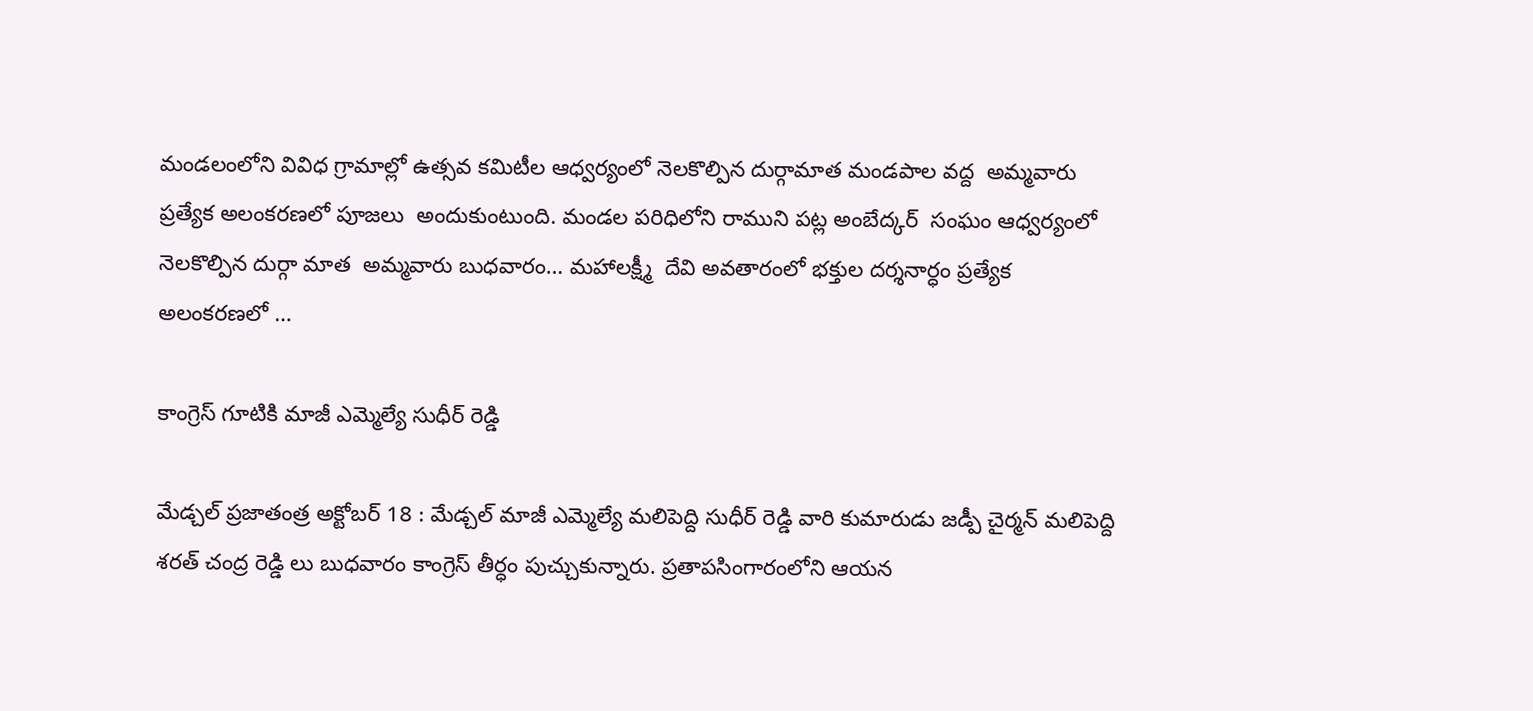మండలంలోని వివిధ గ్రామాల్లో ఉత్సవ కమిటీల ఆధ్వర్యంలో నెలకొల్పిన దుర్గామాత మండపాల వద్ద  అమ్మవారు  ప్రత్యేక అలంకరణలో పూజలు  అందుకుంటుంది. మండల పరిధిలోని రాముని పట్ల అంబేద్కర్  సంఘం ఆధ్వర్యంలో నెలకొల్పిన దుర్గా మాత  అమ్మవారు బుధవారం… మహాలక్ష్మీ  దేవి అవతారంలో భక్తుల దర్శనార్ధం ప్రత్యేక అలంకరణలో …

కాంగ్రెస్ గూటికి మాజీ ఎమ్మెల్యే సుధీర్ రెడ్డి

మేడ్చల్ ప్రజాతంత్ర అక్టోబర్ 18 : మేడ్చల్ మాజీ ఎమ్మెల్యే మలిపెద్ది సుధీర్ రెడ్డి వారి కుమారుడు జడ్పీ చైర్మన్ మలిపెద్ది శరత్ చంద్ర రెడ్డి లు బుధవారం కాంగ్రెస్ తీర్ధం పుచ్చుకున్నారు. ప్రతాపసింగారంలోని ఆయన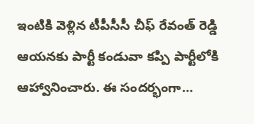ఇంటికి వెళ్లిన టీపీసీసీ చీఫ్ రేవంత్ రెడ్డి ఆయనకు పార్టీ కండువా కప్పి పార్టీలోకి ఆహ్వానించారు. ఈ సందర్భంగా…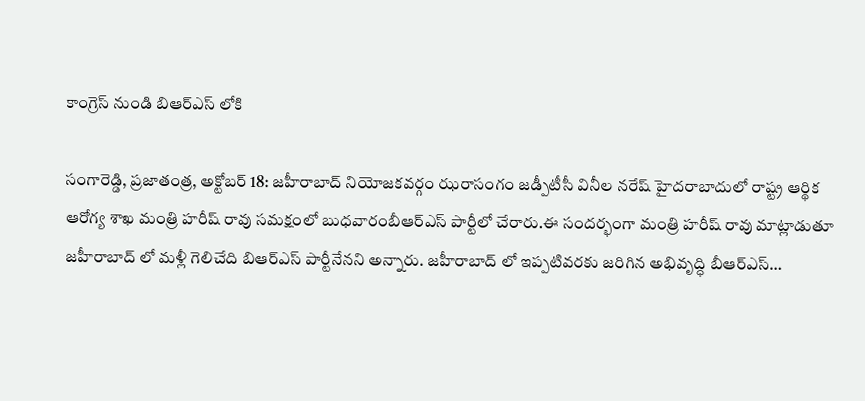కాంగ్రెస్ నుండి బిఆర్ఎస్ లోకి

సంగారెడ్డి, ప్రజాతంత్ర, అక్టోబర్ 18: జహీరాబాద్ నియోజకవర్గం ఝరాసంగం జడ్పీటీసీ వినీల నరేష్ హైదరాబాదులో రాష్ట్ర ఆర్థిక ఆరోగ్య శాఖ మంత్రి హరీష్ రావు సమక్షంలో బుధవారంబీఆర్ఎస్ పార్టీలో చేరారు.ఈ సందర్భంగా మంత్రి హరీష్ రావు మాట్లాడుతూ జహీరాబాద్ లో మళ్లీ గెలిచేది బిఆర్ఎస్ పార్టీనేనని అన్నారు. జహీరాబాద్ లో ఇప్పటివరకు జరిగిన అభివృద్ధి బీఆర్ఎస్…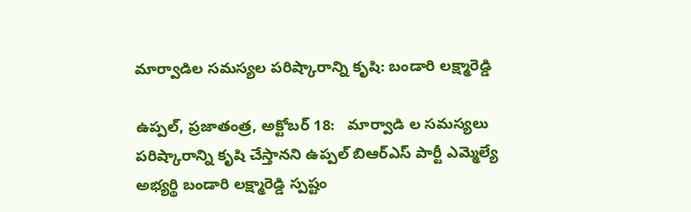మార్వాడిల సమస్యల పరిష్కారాన్ని కృషి: బండారి లక్ష్మారెడ్డి

ఉప్పల్, ప్రజాతంత్ర, అక్టోబర్ 18:   మార్వాడి ల సమస్యలు పరిష్కారాన్ని కృషి చేస్తానని ఉప్పల్ బిఆర్ఎస్ పార్టీ ఎమ్మెల్యే అభ్యర్థి బండారి లక్ష్మారెడ్డి స్పష్టం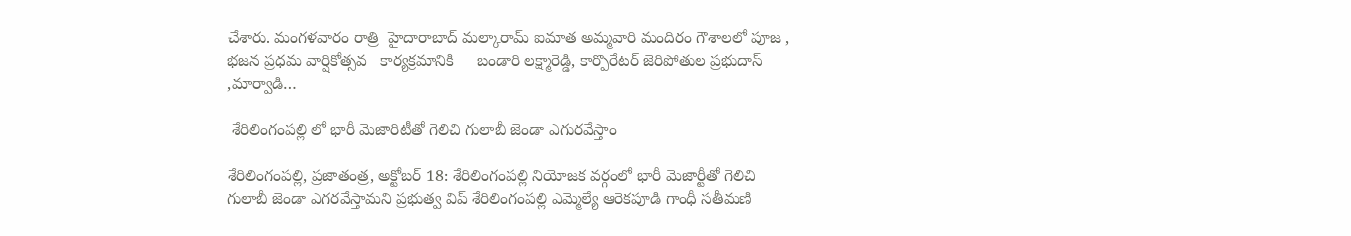చేశారు. మంగళవారం రాత్రి  హైదారాబాద్ మల్కారామ్ ఐమాత అమ్మవారి మందిరం గౌశాలలో పూజ , భజన ప్రధమ వార్షికోత్సవ   కార్యక్రమానికి     బండారి లక్ష్మారెడ్డి, కార్పొరేటర్ జెరిపోతుల ప్రభుదాస్ ,మార్వాడి…

 శేరిలింగంపల్లి లో భారీ మెజారిటీతో గెలిచి గులాబీ జెండా ఎగురవేస్తాం

శేరిలింగంపల్లి, ప్రజాతంత్ర, అక్టోబర్ 18: శేరిలింగంపల్లి నియోజక వర్గంలో భారీ మెజార్టీతో గెలిచి గులాబీ జెండా ఎగరవేస్తామని ప్రభుత్వ విప్ శేరిలింగంపల్లి ఎమ్మెల్యే ఆరెకపూడి గాంధీ సతీమణి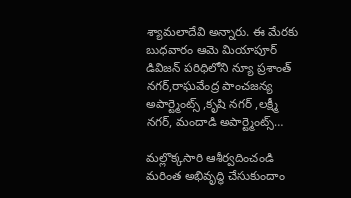శ్యామలాదేవి అన్నారు. ఈ మేరకు బుధవారం ఆమె మియాపూర్ డివిజన్ పరిధిలోని న్యూ ప్రశాంత్ నగర్,రాఘవేంద్ర పాంచజన్య అపార్ట్మెంట్స్ ,కృషి నగర్ ,లక్ష్మీ నగర్, మందాడి అపార్ట్మెంట్స్…

మల్లొక్కసారి ఆశీర్వదించండి మరింత అభివృద్ధి చేసుకుందాం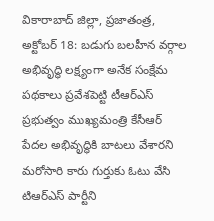వికారాబాద్ జిల్లా, ప్రజాతంత్ర, అక్టోబర్ 18: బడుగు బలహీన వర్గాల అభివృద్ధి లక్ష్యంగా అనేక సంక్షేమ పథకాలు ప్రవేశపెట్టి టీఆర్ఎస్ ప్రభుత్వం ముఖ్యమంత్రి కేసీఆర్ పేదల అభివృద్ధికి బాటలు వేశారని మరోసారి కారు గుర్తుకు ఓటు వేసి టిఆర్ఎస్ పార్టీని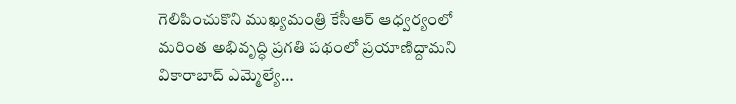గెలిపించుకొని ముఖ్యమంత్రి కేసీఆర్ ఆధ్వర్యంలో మరింత అభివృద్ధి ప్రగతి పథంలో ప్రయాణిద్దామని వికారాబాద్ ఎమ్మెల్యే…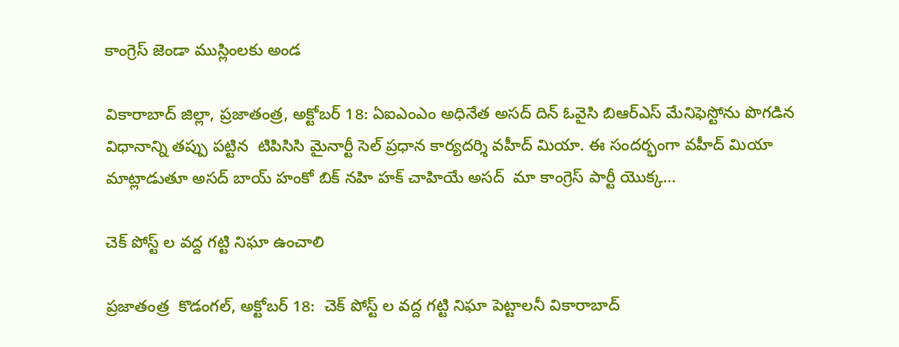కాంగ్రెస్ జెండా ముస్లింలకు అండ

వికారాబాద్ జిల్లా, ప్రజాతంత్ర, అక్టోబర్ 18: ఏఐఎంఎం అధినేత అసద్ దిన్ ఓవైసి బిఆర్ఎస్ మేనిఫెస్టోను పొగడిన విధానాన్ని తప్పు పట్టిన  టిపిసిసి మైనార్టీ సెల్ ప్రధాన కార్యదర్శి వహీద్ మియా. ఈ సందర్భంగా వహీద్ మియా మాట్లాడుతూ అసద్ బాయ్ హంకో బిక్ నహి హక్ చాహియే అసద్  మా కాంగ్రెస్ పార్టీ యొక్క…

చెక్ పోస్ట్ ల వద్ద గట్టి నిఘా ఉంచాలి

ప్రజాతంత్ర  కొడంగల్, అక్టోబర్ 18:  చెక్ పోస్ట్ ల వద్ద గట్టి నిఘా పెట్టాలనీ వికారాబాద్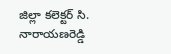జిల్లా కలెక్టర్ సి. నారాయణరెడ్డి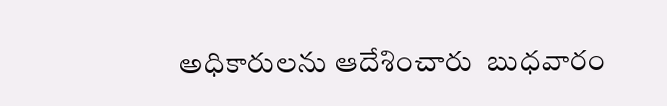అధికారులను ఆదేశించారు  బుధవారం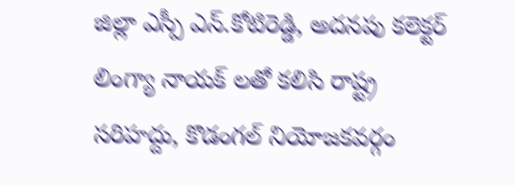జిల్లా ఎస్పీ ఎన్.కోటిరెడ్డి, అదనపు కలెక్టర్ లింగ్యా నాయక్ లతో కలిసి రాష్ట్ర సరిహద్దు, కొడంగల్ నియోజకవర్గం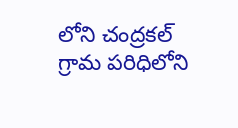లోని చంద్రకల్ గ్రామ పరిధిలోని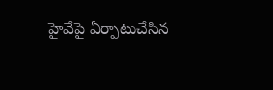హైవేపై ఏర్పాటుచేసిన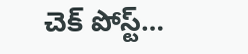చెక్ పోస్ట్…